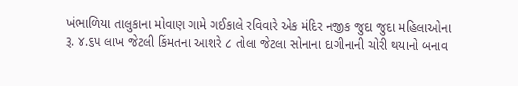ખંભાળિયા તાલુકાના મોવાણ ગામે ગઈકાલે રવિવારે એક મંદિર નજીક જુદા જુદા મહિલાઓના રૂ. ૪.૬૫ લાખ જેટલી કિંમતના આશરે ૮ તોલા જેટલા સોનાના દાગીનાની ચોરી થયાનો બનાવ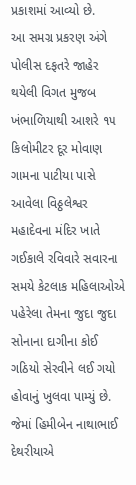પ્રકાશમાં આવ્યો છે.
આ સમગ્ર પ્રકરણ અંગે પોલીસ દફતરે જાહેર થયેલી વિગત મુજબ ખંભાળિયાથી આશરે ૧૫ કિલોમીટર દૂર મોવાણ ગામના પાટીયા પાસે આવેલા વિઠ્ઠલેશ્વર મહાદેવના મંદિર ખાતે ગઈકાલે રવિવારે સવારના સમયે કેટલાક મહિલાઓએ પહેરેલા તેમના જુદા જુદા સોનાના દાગીના કોઈ ગઠિયો સેરવીને લઈ ગયો હોવાનું ખુલવા પામ્યું છે.
જેમાં હિમીબેન નાથાભાઈ દેથરીયાએ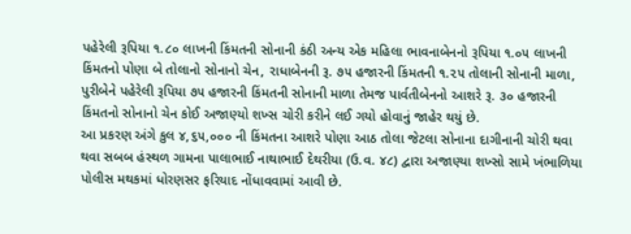પહેરેલી રૂપિયા ૧.૮૦ લાખની કિંમતની સોનાની કંઠી અન્ય એક મહિલા ભાવનાબેનનો રૂપિયા ૧.૦૫ લાખની કિંમતનો પોણા બે તોલાનો સોનાનો ચેન, રાધાબેનની રૂ. ૭૫ હજારની કિંમતની ૧.૨૫ તોલાની સોનાની માળા, પુરીબેને પહેરેલી રૂપિયા ૭૫ હજારની કિંમતની સોનાની માળા તેમજ પાર્વતીબેનનો આશરે રૂ. ૩૦ હજારની કિંમતનો સોનાનો ચેન કોઈ અજાણ્યો શખ્સ ચોરી કરીને લઈ ગયો હોવાનું જાહેર થયું છે.
આ પ્રકરણ અંગે કુલ ૪,૬૫,૦૦૦ ની કિંમતના આશરે પોણા આઠ તોલા જેટલા સોનાના દાગીનાની ચોરી થવા થવા સબબ હંસ્થળ ગામના પાલાભાઈ નાથાભાઈ દેથરીયા (ઉ.વ. ૪૮) દ્વારા અજાણ્યા શખ્સો સામે ખંભાળિયા પોલીસ મથકમાં ધોરણસર ફરિયાદ નોંધાવવામાં આવી છે.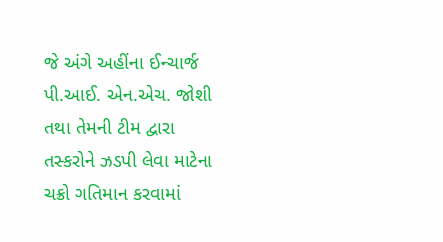જે અંગે અહીંના ઈન્ચાર્જ પી.આઈ. એન.એચ. જોશી તથા તેમની ટીમ દ્વારા તસ્કરોને ઝડપી લેવા માટેના ચક્રો ગતિમાન કરવામાં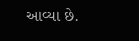આવ્યા છે.